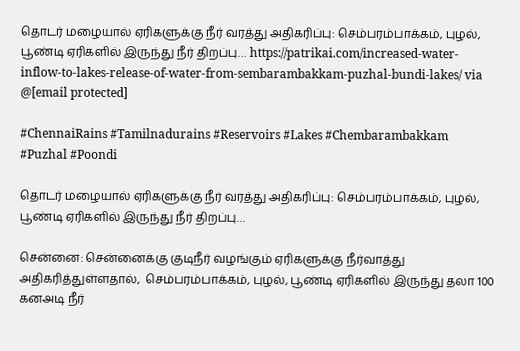தொடர் மழையால் ஏரிகளுக்கு நீர் வரத்து அதிகரிப்பு: செம்பரம்பாக்கம், புழல், பூண்டி ஏரிகளில் இருந்து நீர் திறப்பு… https://patrikai.com/increased-water-inflow-to-lakes-release-of-water-from-sembarambakkam-puzhal-bundi-lakes/ via @[email protected]

#ChennaiRains #Tamilnadurains #Reservoirs #Lakes #Chembarambakkam #Puzhal #Poondi

தொடர் மழையால் ஏரிகளுக்கு நீர் வரத்து அதிகரிப்பு: செம்பரம்பாக்கம், புழல், பூண்டி ஏரிகளில் இருந்து நீர் திறப்பு…

சென்னை: சென்னைக்கு குடிநீர் வழங்கும் ஏரிகளுக்கு நீர்வாத்து அதிகரித்துள்ளதால்,  செம்பரம்பாக்கம், புழல், பூண்டி ஏரிகளில் இருந்து தலா 100 கனஅடி நீர்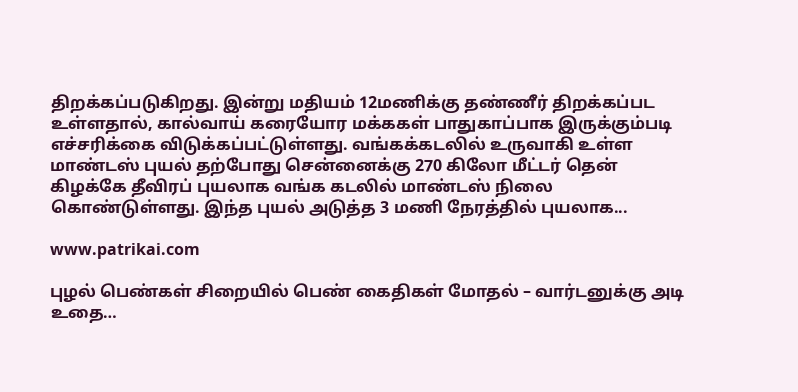திறக்கப்படுகிறது. இன்று மதியம் 12மணிக்கு தண்ணீர் திறக்கப்பட உள்ளதால், கால்வாய் கரையோர மக்ககள் பாதுகாப்பாக இருக்கும்படி எச்சரிக்கை விடுக்கப்பட்டுள்ளது. வங்கக்கடலில் உருவாகி உள்ள மாண்டஸ் புயல் தற்போது சென்னைக்கு 270 கிலோ மீட்டர் தென் கிழக்கே தீவிரப் புயலாக வங்க கடலில் மாண்டஸ் நிலை கொண்டுள்ளது. இந்த புயல் அடுத்த 3 மணி நேரத்தில் புயலாக...

www.patrikai.com

புழல் பெண்கள் சிறையில் பெண் கைதிகள் மோதல் – வார்டனுக்கு அடி உதை…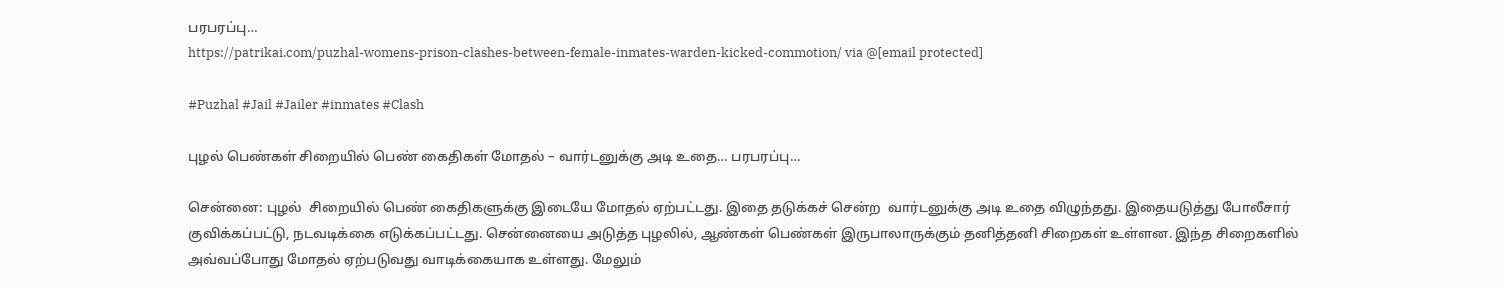பரபரப்பு…
https://patrikai.com/puzhal-womens-prison-clashes-between-female-inmates-warden-kicked-commotion/ via @[email protected]

#Puzhal #Jail #Jailer #inmates #Clash

புழல் பெண்கள் சிறையில் பெண் கைதிகள் மோதல் – வார்டனுக்கு அடி உதை… பரபரப்பு…

சென்னை: புழல்  சிறையில் பெண் கைதிகளுக்கு இடையே மோதல் ஏற்பட்டது. இதை தடுக்கச் சென்ற  வார்டனுக்கு அடி உதை விழுந்தது. இதையடுத்து போலீசார் குவிக்கப்பட்டு, நடவடிக்கை எடுக்கப்பட்டது. சென்னையை அடுத்த புழலில், ஆண்கள் பெண்கள் இருபாலாருக்கும் தனித்தனி சிறைகள் உள்ளன. இந்த சிறைகளில் அவ்வப்போது மோதல் ஏற்படுவது வாடிக்கையாக உள்ளது. மேலும்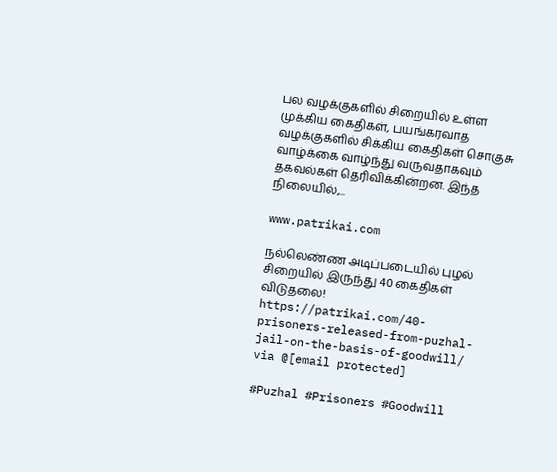பல வழக்குகளில் சிறையில் உள்ள முக்கிய கைதிகள், பயங்கரவாத வழக்குகளில் சிக்கிய கைதிகள் சொகுசு வாழ்க்கை வாழ்ந்து வருவதாகவும் தகவல்கள் தெரிவிக்கின்றன. இந்த நிலையில்,...

www.patrikai.com

நல்லெண்ண அடிப்படையில் புழல் சிறையில் இருந்து 40 கைதிகள் விடுதலை!
https://patrikai.com/40-prisoners-released-from-puzhal-jail-on-the-basis-of-goodwill/ via @[email protected]

#Puzhal #Prisoners #Goodwill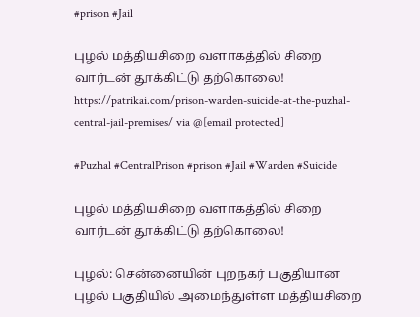#prison #Jail

புழல் மத்தியசிறை வளாகத்தில் சிறை வார்டன் தூக்கிட்டு தற்கொலை! https://patrikai.com/prison-warden-suicide-at-the-puzhal-central-jail-premises/ via @[email protected]

#Puzhal #CentralPrison #prison #Jail #Warden #Suicide

புழல் மத்தியசிறை வளாகத்தில் சிறை வார்டன் தூக்கிட்டு தற்கொலை!

புழல்: சென்னையின் புறநகர் பகுதியான புழல் பகுதியில் அமைந்துள்ள மத்தியசிறை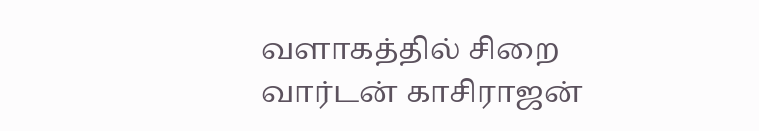வளாகத்தில் சிறை வார்டன் காசிராஜன்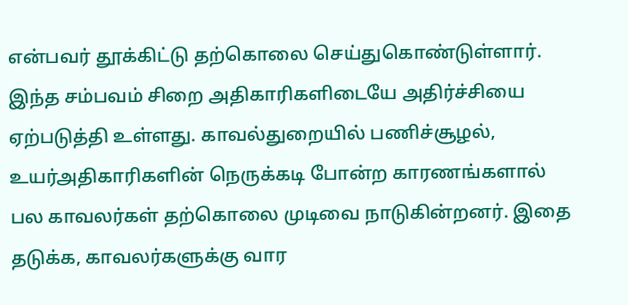என்பவர் தூக்கிட்டு தற்கொலை செய்துகொண்டுள்ளார். இந்த சம்பவம் சிறை அதிகாரிகளிடையே அதிர்ச்சியை ஏற்படுத்தி உள்ளது. காவல்துறையில் பணிச்சூழல், உயர்அதிகாரிகளின் நெருக்கடி போன்ற காரணங்களால் பல காவலர்கள் தற்கொலை முடிவை நாடுகின்றனர். இதை தடுக்க, காவலர்களுக்கு வார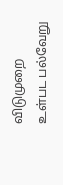விடுமுறை உள்பட பல்வேறு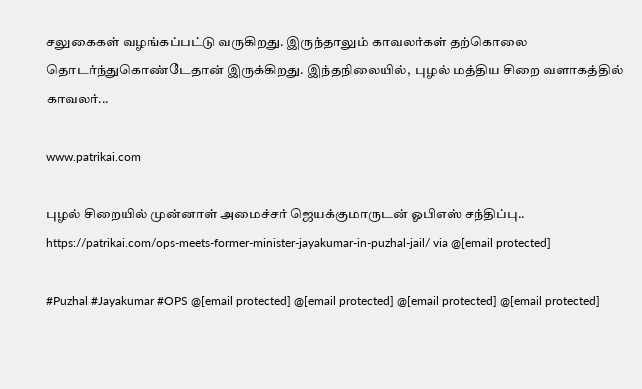சலுகைகள் வழங்கப்பட்டு வருகிறது. இருந்தாலும் காவலர்கள் தற்கொலை தொடர்ந்துகொண்டேதான் இருக்கிறது. இந்தநிலையில்,  புழல் மத்திய சிறை வளாகத்தில் காவலர்...

www.patrikai.com

புழல் சிறையில் முன்னாள் அமைச்சர் ஜெயக்குமாருடன் ஓபிஎஸ் சந்திப்பு.. https://patrikai.com/ops-meets-former-minister-jayakumar-in-puzhal-jail/ via @[email protected]

#Puzhal #Jayakumar #OPS @[email protected] @[email protected] @[email protected] @[email protected]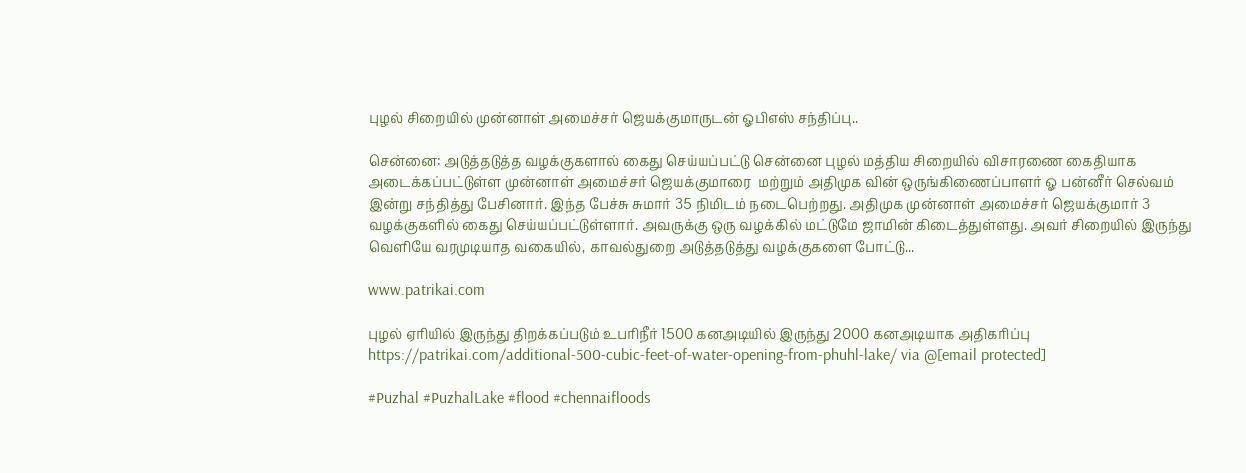புழல் சிறையில் முன்னாள் அமைச்சர் ஜெயக்குமாருடன் ஓபிஎஸ் சந்திப்பு..

சென்னை: அடுத்தடுத்த வழக்குகளால் கைது செய்யப்பட்டு சென்னை புழல் மத்திய சிறையில் விசாரணை கைதியாக  அடைக்கப்பட்டுள்ள முன்னாள் அமைச்சர் ஜெயக்குமாரை  மற்றும் அதிமுக வின் ஒருங்கிணைப்பாளர் ஓ பன்னீர் செல்வம்  இன்று சந்தித்து பேசினார். இந்த பேச்சு சுமார் 35 நிமிடம் நடைபெற்றது. அதிமுக முன்னாள் அமைச்சர் ஜெயக்குமார் 3 வழக்குகளில் கைது செய்யப்பட்டுள்ளார். அவருக்கு ஒரு வழக்கில் மட்டுமே ஜாமின் கிடைத்துள்ளது. அவர் சிறையில் இருந்து வெளியே வரமுடியாத வகையில், காவல்துறை அடுத்தடுத்து வழக்குகளை போட்டு...

www.patrikai.com

புழல் ஏரியில் இருந்து திறக்கப்படும் உபரிநீர் 1500 கனஅடியில் இருந்து 2000 கனஅடியாக அதிகரிப்பு https://patrikai.com/additional-500-cubic-feet-of-water-opening-from-phuhl-lake/ via @[email protected]

#Puzhal #PuzhalLake #flood #chennaifloods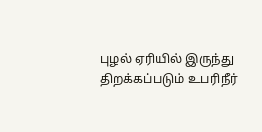புழல் ஏரியில் இருந்து திறக்கப்படும் உபரிநீர்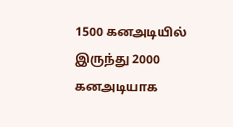1500 கனஅடியில் இருந்து 2000 கனஅடியாக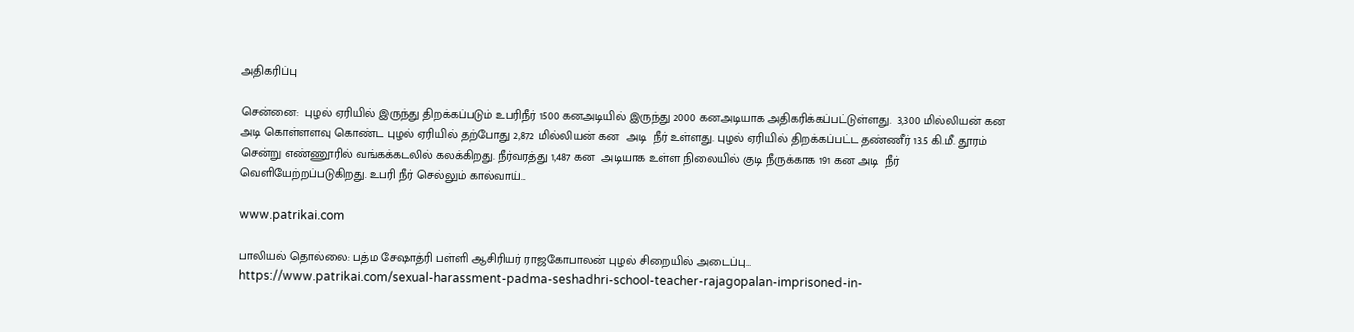அதிகரிப்பு

சென்னை:  புழல் ஏரியில் இருந்து திறக்கப்படும் உபரிநீர் 1500 கனஅடியில் இருந்து 2000 கனஅடியாக அதிகரிக்கப்பட்டுள்ளது.  3,300 மில்லியன் கன அடி கொள்ளளவு கொண்ட புழல் ஏரியில் தற்போது 2,872 மில்லியன் கன  அடி  நீர் உள்ளது. புழல் ஏரியில் திறக்கப்பட்ட தண்ணீர் 13.5 கி.மீ. தூரம் சென்று எண்ணூரில் வங்கக்கடலில் கலக்கிறது. நீர்வரத்து 1,487 கன  அடியாக உள்ள நிலையில் குடி நீருக்காக 191 கன அடி  நீர் வெளியேற்றப்படுகிறது. உபரி நீர் செல்லும் கால்வாய்...

www.patrikai.com

பாலியல் தொல்லை: பத்ம சேஷாத்ரி பள்ளி ஆசிரியர் ராஜகோபாலன் புழல் சிறையில் அடைப்பு…
https://www.patrikai.com/sexual-harassment-padma-seshadhri-school-teacher-rajagopalan-imprisoned-in-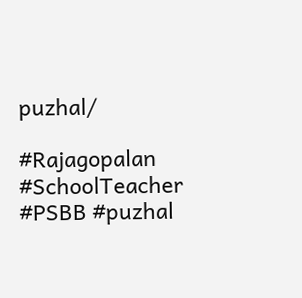puzhal/

#Rajagopalan #SchoolTeacher #PSBB #puzhal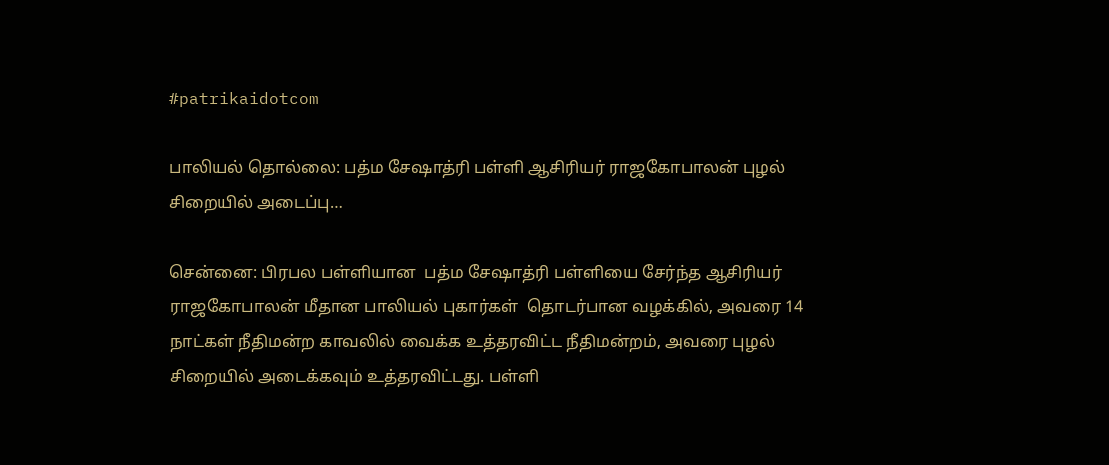#patrikaidotcom

பாலியல் தொல்லை: பத்ம சேஷாத்ரி பள்ளி ஆசிரியர் ராஜகோபாலன் புழல் சிறையில் அடைப்பு…

சென்னை: பிரபல பள்ளியான  பத்ம சேஷாத்ரி பள்ளியை சேர்ந்த ஆசிரியர் ராஜகோபாலன் மீதான பாலியல் புகார்கள்  தொடர்பான வழக்கில், அவரை 14 நாட்கள் நீதிமன்ற காவலில் வைக்க உத்தரவிட்ட நீதிமன்றம், அவரை புழல் சிறையில் அடைக்கவும் உத்தரவிட்டது. பள்ளி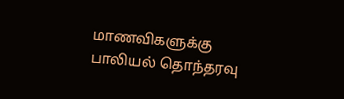மாணவிகளுக்கு பாலியல் தொந்தரவு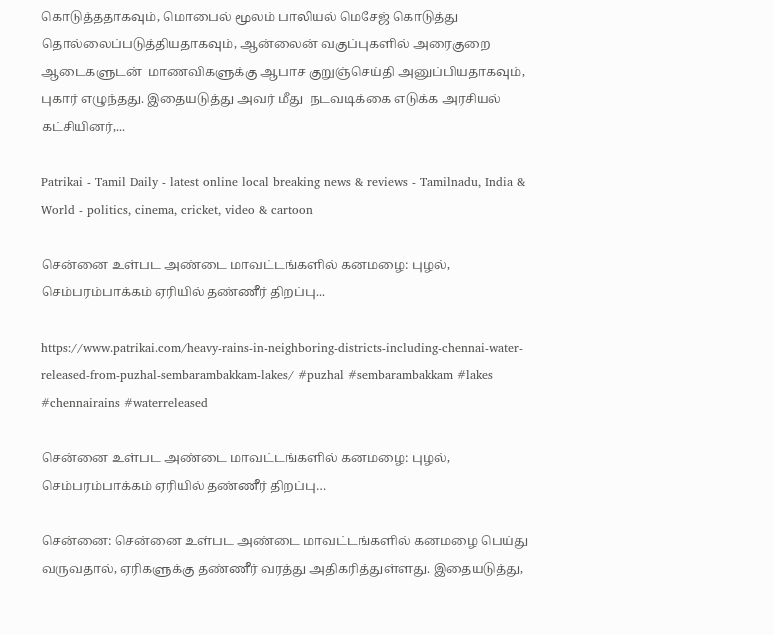கொடுத்ததாகவும், மொபைல் மூலம் பாலியல் மெசேஜ் கொடுத்து தொல்லைப்படுத்தியதாகவும், ஆன்லைன் வகுப்புகளில் அரைகுறை ஆடைகளுடன்  மாணவிகளுக்கு ஆபாச குறுஞ்செய்தி அனுப்பியதாகவும், புகார் எழுந்தது. இதையடுத்து அவர் மீது  நடவடிக்கை எடுக்க அரசியல் கட்சியினர்,...

Patrikai - Tamil Daily - latest online local breaking news & reviews - Tamilnadu, India & World - politics, cinema, cricket, video & cartoon

சென்னை உள்பட அண்டை மாவட்டங்களில் கனமழை: புழல், செம்பரம்பாக்கம் ஏரியில் தண்ணீர் திறப்பு...

https://www.patrikai.com/heavy-rains-in-neighboring-districts-including-chennai-water-released-from-puzhal-sembarambakkam-lakes/ #puzhal #sembarambakkam #lakes #chennairains #waterreleased

சென்னை உள்பட அண்டை மாவட்டங்களில் கனமழை: புழல், செம்பரம்பாக்கம் ஏரியில் தண்ணீர் திறப்பு…

சென்னை: சென்னை உள்பட அண்டை மாவட்டங்களில் கனமழை பெய்து வருவதால், ஏரிகளுக்கு தண்ணீர் வரத்து அதிகரித்துள்ளது. இதையடுத்து,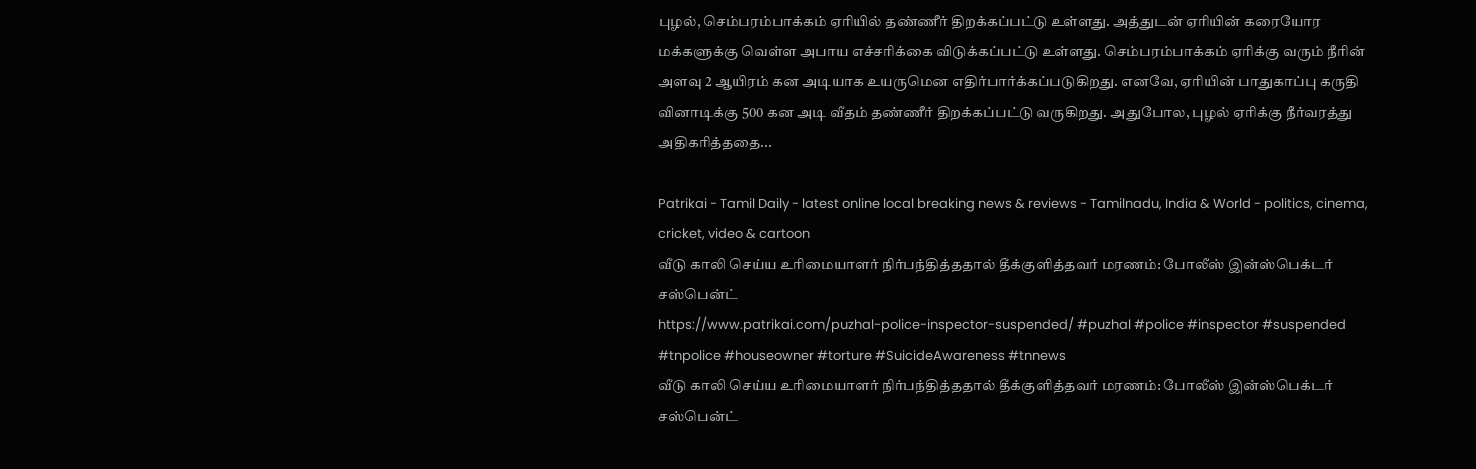புழல், செம்பரம்பாக்கம் ஏரியில் தண்ணீர் திறக்கப்பட்டு உள்ளது. அத்துடன் ஏரியின் கரையோர மக்களுக்கு வெள்ள அபாய எச்சரிக்கை விடுக்கப்பட்டு உள்ளது. செம்பரம்பாக்கம் ஏரிக்கு வரும் நீரின் அளவு 2 ஆயிரம் கன அடியாக உயருமென எதிர்பார்க்கப்படுகிறது. எனவே, ஏரியின் பாதுகாப்பு கருதி வினாடிக்கு 500 கன அடி வீதம் தண்ணீர் திறக்கப்பட்டு வருகிறது. அதுபோல, புழல் ஏரிக்கு நீர்வரத்து அதிகரித்ததை...

Patrikai - Tamil Daily - latest online local breaking news & reviews - Tamilnadu, India & World - politics, cinema, cricket, video & cartoon
வீடு காலி செய்ய உரிமையாளர் நிர்பந்தித்ததால் தீக்குளித்தவர் மரணம்: போலீஸ் இன்ஸ்பெக்டர் சஸ்பென்ட்
https://www.patrikai.com/puzhal-police-inspector-suspended/ #puzhal #police #inspector #suspended #tnpolice #houseowner #torture #SuicideAwareness #tnnews
வீடு காலி செய்ய உரிமையாளர் நிர்பந்தித்ததால் தீக்குளித்தவர் மரணம்: போலீஸ் இன்ஸ்பெக்டர் சஸ்பென்ட்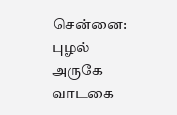சென்னை: புழல் அருகே வாடகை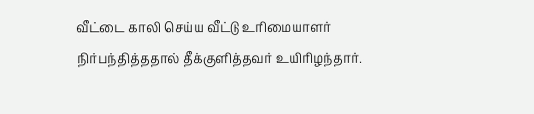வீட்டை காலி செய்ய வீட்டு உரிமையாளர் நிர்பந்தித்ததால் தீக்குளித்தவர் உயிரிழந்தார்.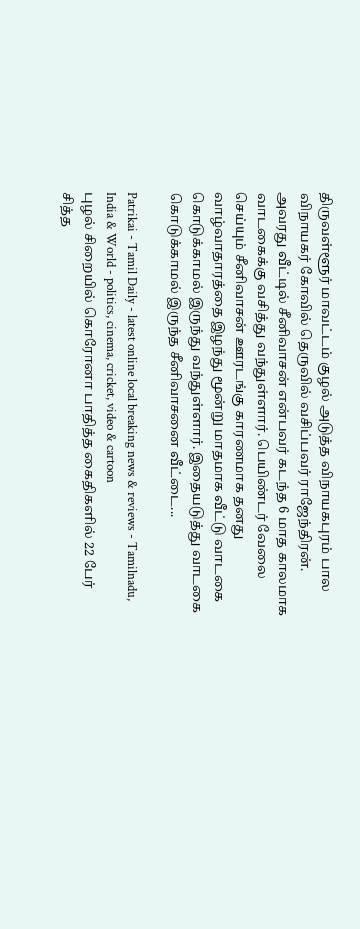திருவள்ளூர் மாவட்டம் குழல் அடுத்த விநாயகபுரம் பால விநாயகர் கோவில் தெருவில் வசிப்பவர் ராஜேந்திரன். அவரது வீட்டில் சீனிவாசன் என்பவர் கடந்த 6 மாத காலமாக வாடகைக்கு வசித்து வந்துள்ளார். பெயிண்டர் வேலை செய்யும் சீனிவாசன் ஊரடங்கு காரணமாக தனது வாழ்வாதாரத்தை இழந்து மூன்று மாதமாக வீட்டு வாடகை கொடுக்காமல் இருந்து வந்துள்ளார். இதையடுத்து வாடகை கொடுக்காமல் இருந்த சீனிவாசனை வீட்டை...

Patrikai - Tamil Daily - latest online local breaking news & reviews - Tamilnadu, India & World - politics, cinema, cricket, video & cartoon
புழல் சிறையில் கொரோனா பாதித்த கைதிகளில் 22 பேர் சித்த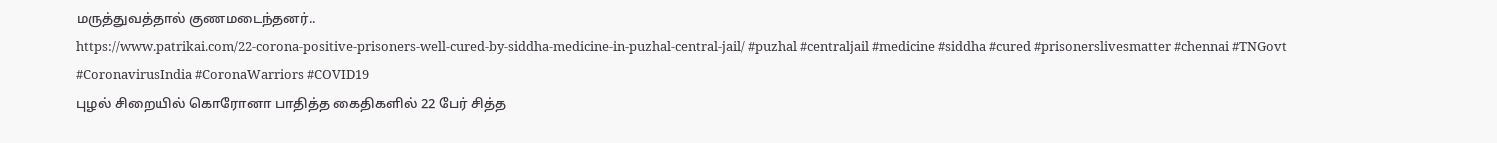மருத்துவத்தால் குணமடைந்தனர்..
https://www.patrikai.com/22-corona-positive-prisoners-well-cured-by-siddha-medicine-in-puzhal-central-jail/ #puzhal #centraljail #medicine #siddha #cured #prisonerslivesmatter #chennai #TNGovt #CoronavirusIndia #CoronaWarriors #COVID19
புழல் சிறையில் கொரோனா பாதித்த கைதிகளில் 22 பேர் சித்த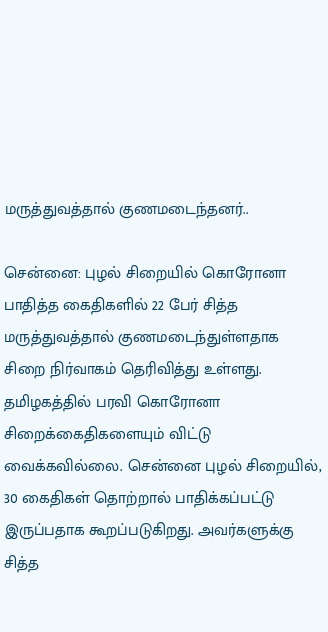மருத்துவத்தால் குணமடைந்தனர்..

சென்னை: புழல் சிறையில் கொரோனா பாதித்த கைதிகளில் 22 பேர் சித்த மருத்துவத்தால் குணமடைந்துள்ளதாக சிறை நிர்வாகம் தெரிவித்து உள்ளது. தமிழகத்தில் பரவி கொரோனா சிறைக்கைதிகளையும் விட்டு வைக்கவில்லை. சென்னை புழல் சிறையில், 30 கைதிகள் தொற்றால் பாதிக்கப்பட்டு இருப்பதாக கூறப்படுகிறது. அவர்களுக்கு சித்த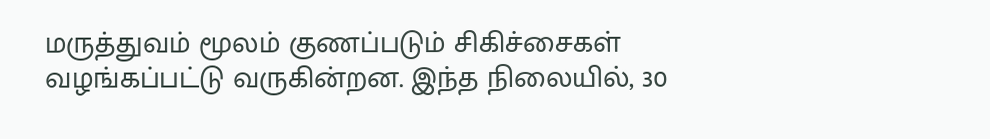மருத்துவம் மூலம் குணப்படும் சிகிச்சைகள் வழங்கப்பட்டு வருகின்றன. இந்த நிலையில், 30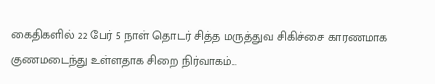கைதிகளில் 22 பேர் 5 நாள் தொடர் சித்த மருத்துவ சிகிச்சை காரணமாக குணமடைந்து உள்ளதாக சிறை நிர்வாகம்...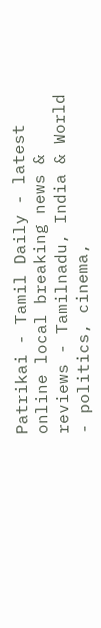Patrikai - Tamil Daily - latest online local breaking news & reviews - Tamilnadu, India & World - politics, cinema,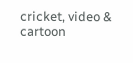cricket, video & cartoon